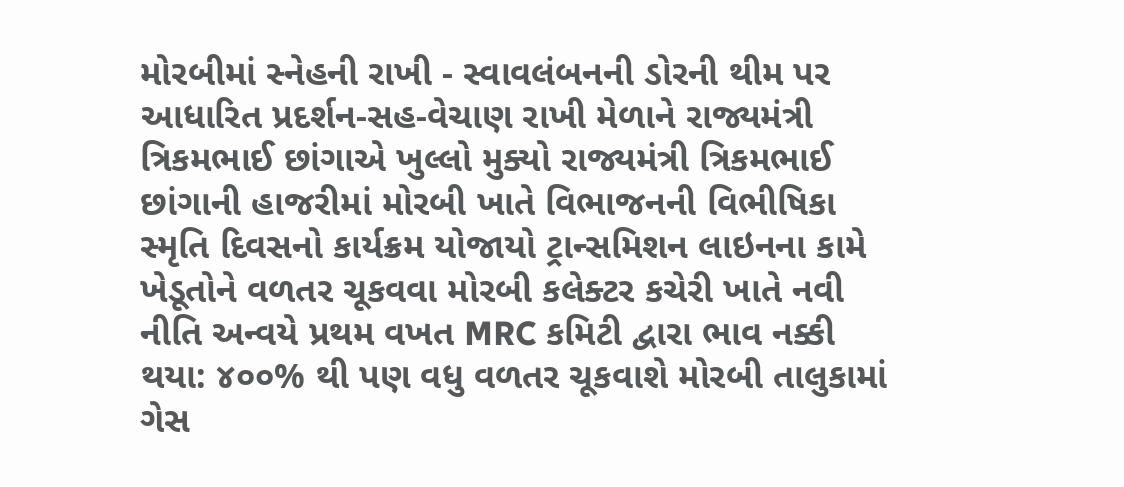મોરબીમાં સ્નેહની રાખી - સ્વાવલંબનની ડોરની થીમ પર આધારિત પ્રદર્શન-સહ-વેચાણ રાખી મેળાને રાજ્યમંત્રી ત્રિકમભાઈ છાંગાએ ખુલ્લો મુક્યો રાજ્યમંત્રી ત્રિકમભાઈ છાંગાની હાજરીમાં મોરબી ખાતે વિભાજનની વિભીષિકા સ્મૃતિ દિવસનો કાર્યક્રમ યોજાયો ટ્રાન્સમિશન લાઇનના કામે ખેડૂતોને વળતર ચૂકવવા મોરબી કલેક્ટર કચેરી ખાતે નવી નીતિ અન્વયે પ્રથમ વખત MRC કમિટી દ્વારા ભાવ નક્કી થયા: ૪૦૦% થી પણ વધુ વળતર ચૂકવાશે મોરબી તાલુકામાં ગેસ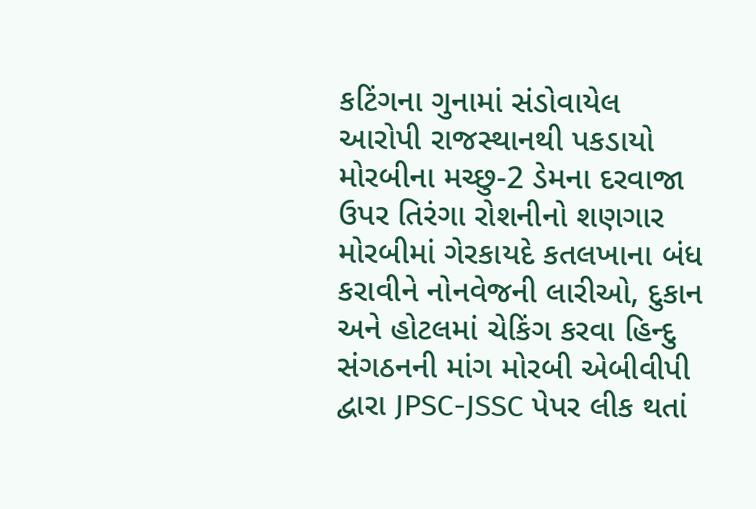કટિંગના ગુનામાં સંડોવાયેલ આરોપી રાજસ્થાનથી પકડાયો મોરબીના મચ્છુ-2 ડેમના દરવાજા ઉપર તિરંગા રોશનીનો શણગાર મોરબીમાં ગેરકાયદે કતલખાના બંધ કરાવીને નોનવેજની લારીઓ, દુકાન અને હોટલમાં ચેકિંગ કરવા હિન્દુ સંગઠનની માંગ મોરબી એબીવીપી દ્વારા JPSC-JSSC પેપર લીક થતાં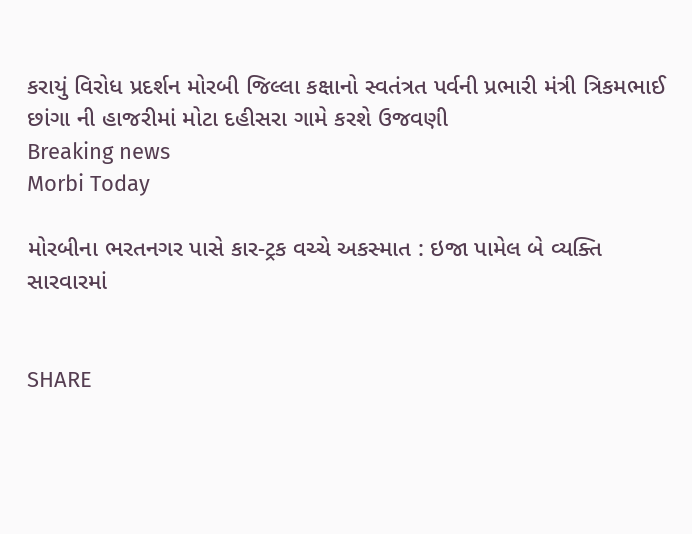કરાયું વિરોધ પ્રદર્શન મોરબી જિલ્લા કક્ષાનો સ્વતંત્રત પર્વની પ્રભારી મંત્રી ત્રિકમભાઈ છાંગા ની હાજરીમાં મોટા દહીસરા ગામે કરશે ઉજવણી
Breaking news
Morbi Today

મોરબીના ભરતનગર પાસે કાર-ટ્રક વચ્ચે અકસ્માત : ઇજા પામેલ બે વ્યક્તિ સારવારમાં


SHARE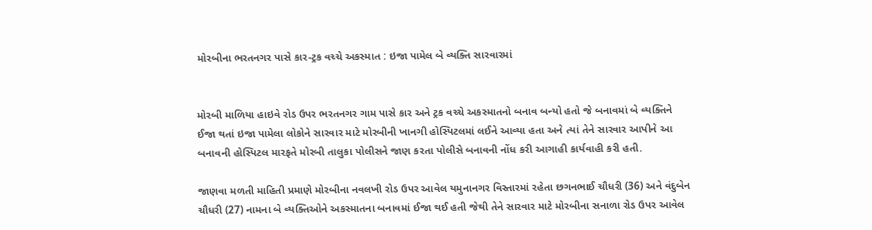મોરબીના ભરતનગર પાસે કાર-ટ્રક વચ્ચે અકસ્માત : ઇજા પામેલ બે વ્યક્તિ સારવારમાં


મોરબી માળિયા હાઇવે રોડ ઉપર ભરતનગર ગામ પાસે કાર અને ટ્રક વચ્ચે અકસ્માતનો બનાવ બન્યો હતો જે બનાવમાં બે વ્યક્તિને ઈજા થતાં ઇજા પામેલા લોકોને સારવાર માટે મોરબીની ખાનગી હોસ્પિટલમાં લઈને આવ્યા હતા અને ત્યાં તેને સારવાર આપીને આ બનાવની હોસ્પિટલ મારફતે મોરબી તાલુકા પોલીસને જાણ કરતા પોલીસે બનાવની નોંધ કરી આગાહી કાર્યવાહી કરી હતી.

જાણવા મળતી માહિતી પ્રમાણે મોરબીના નવલખી રોડ ઉપર આવેલ યમુનાનગર વિસ્તારમાં રહેતા છગનભાઈ ચૌધરી (36) અને વંદુબેન ચૌધરી (27) નામના બે વ્યક્તિઓને અકસ્માતના બનાવમાં ઈજા થઈ હતી જેથી તેને સારવાર માટે મોરબીના સનાળા રોડ ઉપર આવેલ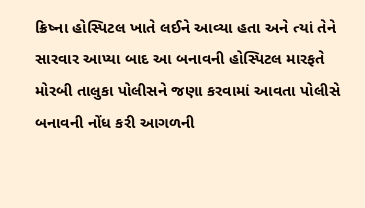ક્રિષ્ના હોસ્પિટલ ખાતે લઈને આવ્યા હતા અને ત્યાં તેને સારવાર આપ્યા બાદ આ બનાવની હોસ્પિટલ મારફતે મોરબી તાલુકા પોલીસને જણા કરવામાં આવતા પોલીસે બનાવની નોંધ કરી આગળની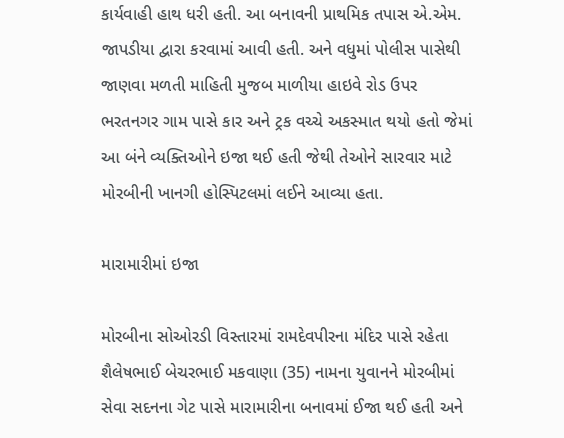કાર્યવાહી હાથ ધરી હતી. આ બનાવની પ્રાથમિક તપાસ એ.એમ. જાપડીયા દ્વારા કરવામાં આવી હતી. અને વધુમાં પોલીસ પાસેથી જાણવા મળતી માહિતી મુજબ માળીયા હાઇવે રોડ ઉપર ભરતનગર ગામ પાસે કાર અને ટ્રક વચ્ચે અકસ્માત થયો હતો જેમાં આ બંને વ્યક્તિઓને ઇજા થઈ હતી જેથી તેઓને સારવાર માટે મોરબીની ખાનગી હોસ્પિટલમાં લઈને આવ્યા હતા.

મારામારીમાં ઇજા

મોરબીના સોઓરડી વિસ્તારમાં રામદેવપીરના મંદિર પાસે રહેતા શૈલેષભાઈ બેચરભાઈ મકવાણા (35) નામના યુવાનને મોરબીમાં સેવા સદનના ગેટ પાસે મારામારીના બનાવમાં ઈજા થઈ હતી અને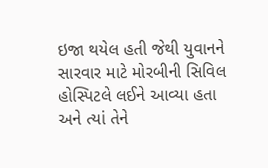ઇજા થયેલ હતી જેથી યુવાનને સારવાર માટે મોરબીની સિવિલ હોસ્પિટલે લઈને આવ્યા હતા અને ત્યાં તેને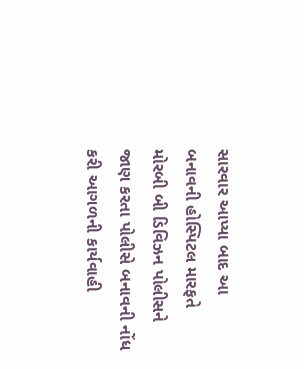સારવાર આપ્યા બાદ આ બનાવની હોસ્પિટલ મારફતે મોરબી બી ડિવિઝન પોલીસને જાણ કરતા પોલીસે બનાવની નોંધ કરી આગળની કાર્યવાહી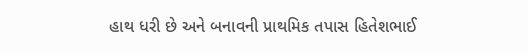હાથ ધરી છે અને બનાવની પ્રાથમિક તપાસ હિતેશભાઈ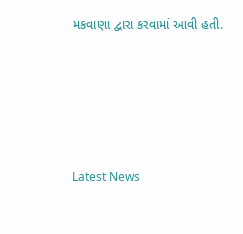મકવાણા દ્વારા કરવામાં આવી હતી.






Latest News